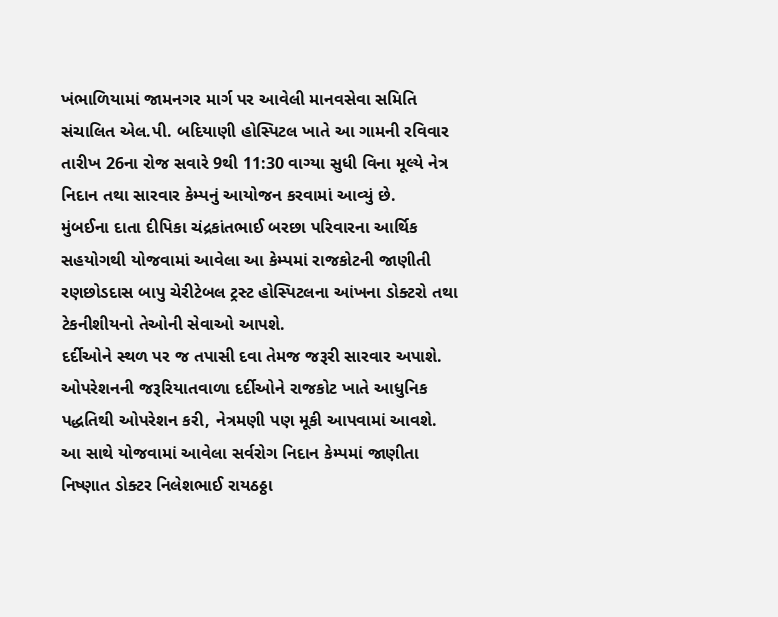ખંભાળિયામાં જામનગર માર્ગ પર આવેલી માનવસેવા સમિતિ સંચાલિત એલ.પી. બદિયાણી હોસ્પિટલ ખાતે આ ગામની રવિવાર તારીખ 26ના રોજ સવારે 9થી 11:30 વાગ્યા સુધી વિના મૂલ્યે નેત્ર નિદાન તથા સારવાર કેમ્પનું આયોજન કરવામાં આવ્યું છે.
મુંબઈના દાતા દીપિકા ચંદ્રકાંતભાઈ બરછા પરિવારના આર્થિક સહયોગથી યોજવામાં આવેલા આ કેમ્પમાં રાજકોટની જાણીતી રણછોડદાસ બાપુ ચેરીટેબલ ટ્રસ્ટ હોસ્પિટલના આંખના ડોક્ટરો તથા ટેકનીશીયનો તેઓની સેવાઓ આપશે.
દર્દીઓને સ્થળ પર જ તપાસી દવા તેમજ જરૂરી સારવાર અપાશે. ઓપરેશનની જરૂરિયાતવાળા દર્દીઓને રાજકોટ ખાતે આધુનિક પદ્ધતિથી ઓપરેશન કરી, નેત્રમણી પણ મૂકી આપવામાં આવશે.
આ સાથે યોજવામાં આવેલા સર્વરોગ નિદાન કેમ્પમાં જાણીતા નિષ્ણાત ડોક્ટર નિલેશભાઈ રાયઠઠ્ઠા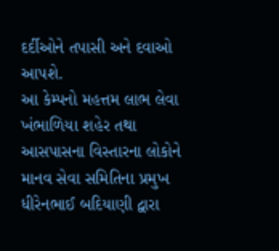દર્દીઓને તપાસી અને દવાઓ આપશે.
આ કેમ્પનો મહત્તમ લાભ લેવા ખંભાળિયા શહેર તથા આસપાસના વિસ્તારના લોકોને માનવ સેવા સમિતિના પ્રમુખ ધીરેનભાઈ બદિયાણી દ્વારા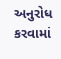અનુરોધ કરવામાં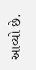આવ્યો છે.